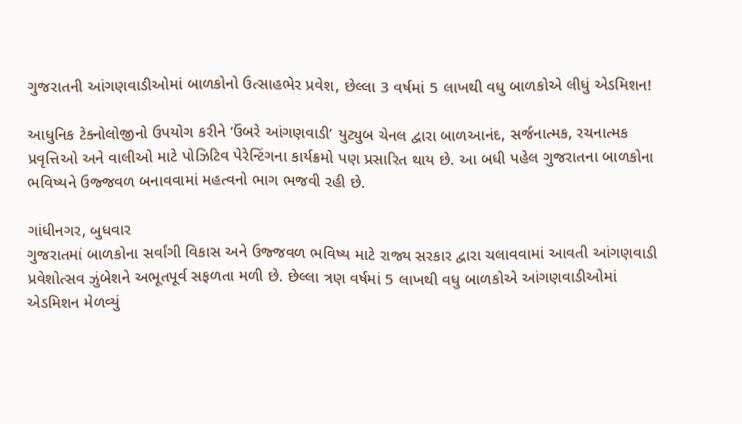ગુજરાતની આંગણવાડીઓમાં બાળકોનો ઉત્સાહભેર પ્રવેશ, છેલ્લા 3 વર્ષમાં 5 લાખથી વધુ બાળકોએ લીધું એડમિશન!

આધુનિક ટેક્નોલોજીનો ઉપયોગ કરીને ‘ઉંબરે આંગણવાડી’ યુટ્યુબ ચેનલ દ્વારા બાળઆનંદ, સર્જનાત્મક, રચનાત્મક પ્રવૃત્તિઓ અને વાલીઓ માટે પોઝિટિવ પેરેન્ટિંગના કાર્યક્રમો પણ પ્રસારિત થાય છે. આ બધી પહેલ ગુજરાતના બાળકોના ભવિષ્યને ઉજ્જવળ બનાવવામાં મહત્વનો ભાગ ભજવી રહી છે.

ગાંધીનગર, બુધવાર
ગુજરાતમાં બાળકોના સર્વાંગી વિકાસ અને ઉજ્જવળ ભવિષ્ય માટે રાજ્ય સરકાર દ્વારા ચલાવવામાં આવતી આંગણવાડી પ્રવેશોત્સવ ઝુંબેશને અભૂતપૂર્વ સફળતા મળી છે. છેલ્લા ત્રણ વર્ષમાં 5 લાખથી વધુ બાળકોએ આંગણવાડીઓમાં એડમિશન મેળવ્યું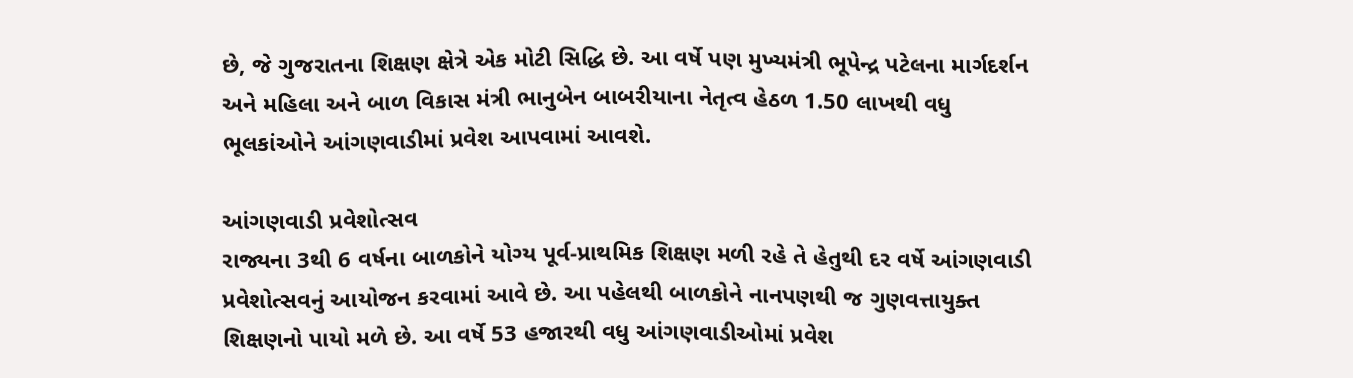છે, જે ગુજરાતના શિક્ષણ ક્ષેત્રે એક મોટી સિદ્ધિ છે. આ વર્ષે પણ મુખ્યમંત્રી ભૂપેન્દ્ર પટેલના માર્ગદર્શન અને મહિલા અને બાળ વિકાસ મંત્રી ભાનુબેન બાબરીયાના નેતૃત્વ હેઠળ 1.50 લાખથી વધુ ભૂલકાંઓને આંગણવાડીમાં પ્રવેશ આપવામાં આવશે.

આંગણવાડી પ્રવેશોત્સવ
રાજ્યના 3થી 6 વર્ષના બાળકોને યોગ્ય પૂર્વ-પ્રાથમિક શિક્ષણ મળી રહે તે હેતુથી દર વર્ષે આંગણવાડી પ્રવેશોત્સવનું આયોજન કરવામાં આવે છે. આ પહેલથી બાળકોને નાનપણથી જ ગુણવત્તાયુક્ત શિક્ષણનો પાયો મળે છે. આ વર્ષે 53 હજારથી વધુ આંગણવાડીઓમાં પ્રવેશ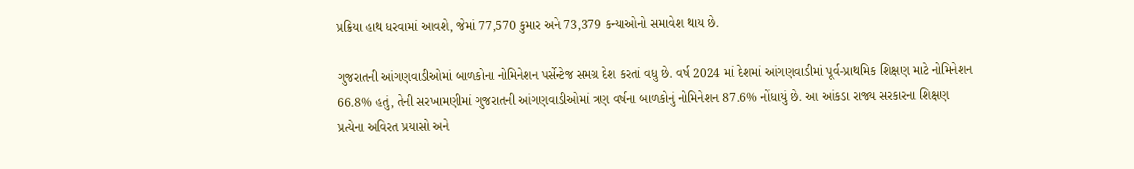પ્રક્રિયા હાથ ધરવામાં આવશે, જેમાં 77,570 કુમાર અને 73,379 કન્યાઓનો સમાવેશ થાય છે.

ગુજરાતની આંગણવાડીઓમાં બાળકોના નોમિનેશન પર્સેન્ટેજ સમગ્ર દેશ કરતાં વધુ છે. વર્ષ 2024 માં દેશમાં આંગણવાડીમાં પૂર્વ-પ્રાથમિક શિક્ષણ માટે નોમિનેશન 66.8% હતું, તેની સરખામણીમાં ગુજરાતની આંગણવાડીઓમાં ત્રણ વર્ષના બાળકોનું નોમિનેશન 87.6% નોંધાયું છે. આ આંકડા રાજ્ય સરકારના શિક્ષણ પ્રત્યેના અવિરત પ્રયાસો અને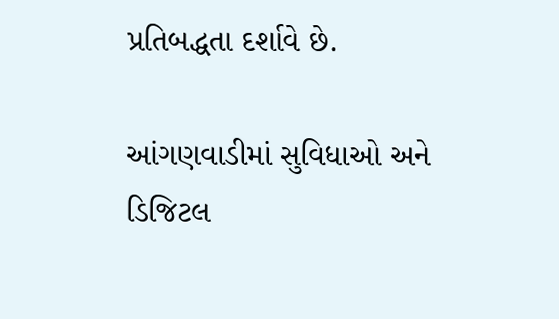પ્રતિબદ્ધતા દર્શાવે છે.

આંગણવાડીમાં સુવિધાઓ અને ડિજિટલ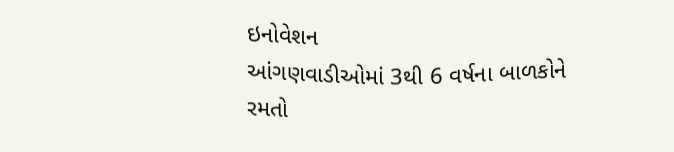ઇનોવેશન
આંગણવાડીઓમાં 3થી 6 વર્ષના બાળકોને રમતો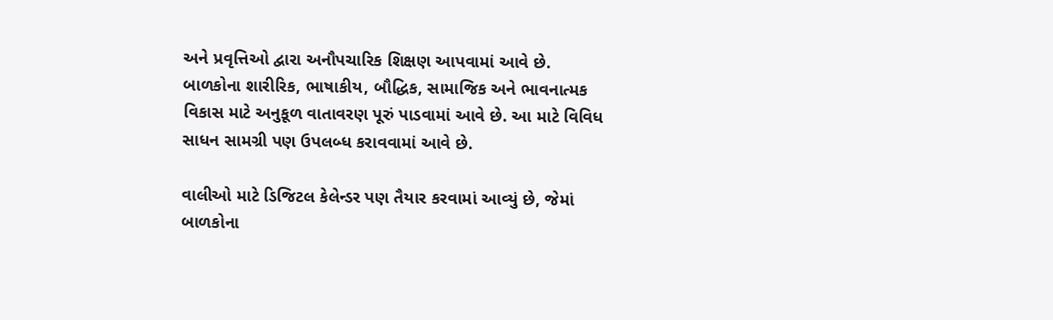અને પ્રવૃત્તિઓ દ્વારા અનૌપચારિક શિક્ષણ આપવામાં આવે છે. બાળકોના શારીરિક, ભાષાકીય, બૌદ્ધિક, સામાજિક અને ભાવનાત્મક વિકાસ માટે અનુકૂળ વાતાવરણ પૂરું પાડવામાં આવે છે. આ માટે વિવિધ સાધન સામગ્રી પણ ઉપલબ્ધ કરાવવામાં આવે છે.

વાલીઓ માટે ડિજિટલ કેલેન્ડર પણ તૈયાર કરવામાં આવ્યું છે, જેમાં બાળકોના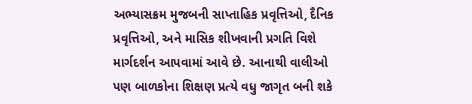અભ્યાસક્રમ મુજબની સાપ્તાહિક પ્રવૃત્તિઓ, દૈનિક પ્રવૃત્તિઓ, અને માસિક શીખવાની પ્રગતિ વિશે માર્ગદર્શન આપવામાં આવે છે. આનાથી વાલીઓ પણ બાળકોના શિક્ષણ પ્રત્યે વધુ જાગૃત બની શકે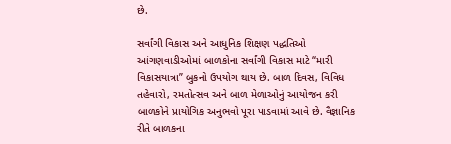છે.

સર્વાંગી વિકાસ અને આધુનિક શિક્ષણ પદ્ધતિઓ
આંગણવાડીઓમાં બાળકોના સર્વાંગી વિકાસ માટે “મારી વિકાસયાત્રા” બુકનો ઉપયોગ થાય છે. બાળ દિવસ, વિવિધ તહેવારો, રમતોત્સવ અને બાળ મેળાઓનું આયોજન કરી બાળકોને પ્રાયોગિક અનુભવો પૂરા પાડવામાં આવે છે. વૈજ્ઞાનિક રીતે બાળકના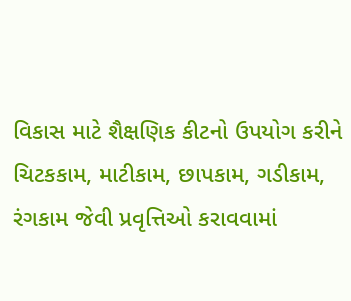વિકાસ માટે શૈક્ષણિક કીટનો ઉપયોગ કરીને ચિટકકામ, માટીકામ, છાપકામ, ગડીકામ, રંગકામ જેવી પ્રવૃત્તિઓ કરાવવામાં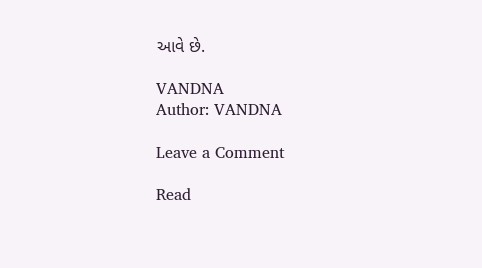આવે છે.

VANDNA
Author: VANDNA

Leave a Comment

Read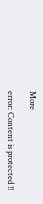More

error: Content is protected !!